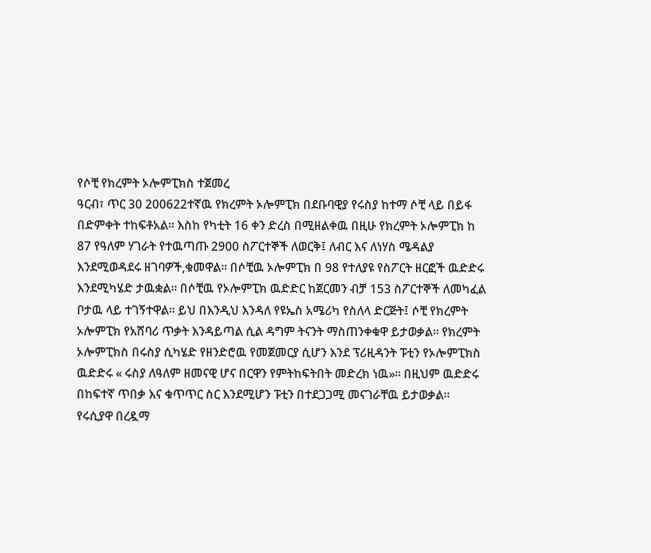የሶቺ የክረምት ኦሎምፒክስ ተጀመረ
ዓርብ፣ ጥር 30 200622ተኛዉ የክረምት ኦሎምፒክ በደቡባዊያ የሩስያ ከተማ ሶቺ ላይ በይፋ በድምቀት ተከፍቶአል። እስከ የካቲት 16 ቀን ድረስ በሚዘልቀዉ በዚሁ የክረምት ኦሎምፒክ ከ 87 የዓለም ሃገራት የተዉጣጡ 2900 ስፖርተኞች ለወርቅ፤ ለብር እና ለነሃስ ሜዳልያ እንደሚወዳደሩ ዘገባዎች,ቁመዋል። በሶቺዉ ኦሎምፒክ በ 98 የተለያዩ የስፖርት ዘርፎች ዉድድሩ እንደሚካሄድ ታዉቋል። በሶቺዉ የኦሎምፒክ ዉድድር ከጀርመን ብቻ 153 ስፖርተኞች ለመካፈል ቦታዉ ላይ ተገኝተዋል። ይህ በእንዲህ እንዳለ የዩኤስ አሜሪካ የስለላ ድርጅት፤ ሶቺ የክረምት ኦሎምፒክ የአሸባሪ ጥቃት እንዳይጣል ሲል ዳግም ትናንት ማስጠንቀቁዋ ይታወቃል። የክረምት ኦሎምፒክስ በሩስያ ሲካሄድ የዘንድሮዉ የመጀመርያ ሲሆን እንደ ፕሪዚዳንት ፑቲን የኦሎምፒክስ ዉድድሩ « ሩስያ ለዓለም ዘመናዊ ሆና በርዋን የምትከፍትበት መድረክ ነዉ»። በዚህም ዉድድሩ በከፍተኛ ጥበቃ እና ቁጥጥር ስር እንደሚሆን ፑቲን በተደጋጋሚ መናገራቸዉ ይታወቃል።
የሩሲያዋ በረዷማ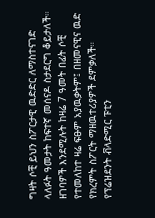ግዛት ሶቺ ይህን ስፖርታዊ ዉድድር ለማስተናገድ ላለፉት ዓመታት ከፍተኛ መሰናዶ ስታደርግ ቆይታለች። ዘገባዎች እንደሚሉት ከዛሬ 7 ዓመት በፊት ሶቺ የተመለከተ ዛሬ ፍፁም አያዉቃትም፤ በዘመናዊና ዉድ የክረምት ስፖርት ማዘዉተሪያዎች ደምቃለች። የፕሬዝደንት ቭላድሚር ፑቲን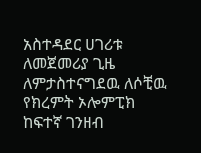አስተዳደር ሀገሪቱ ለመጀመሪያ ጊዜ ለምታስተናግደዉ ለሶቺዉ የክረምት ኦሎምፒክ ከፍተኛ ገንዘብ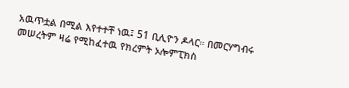አዉጥቷል በሚል እየተተቸ ነዉ፤ 51 ቢሊዮን ዶላር። በመርሃግብሩ መሠረትም ዛሬ የሚከፈተዉ የክረምት ኦሎምፒክስ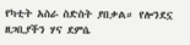የካቲት አስራ ስድስት ያበቃል። የሎንደኗ ዘጋቢያችን ሃና ደምሴ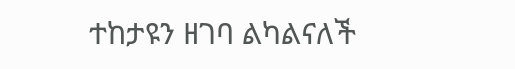ተከታዩን ዘገባ ልካልናለች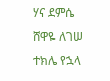ሃና ደምሴ
ሸዋዬ ለገሠ
ተክሌ የኋላ